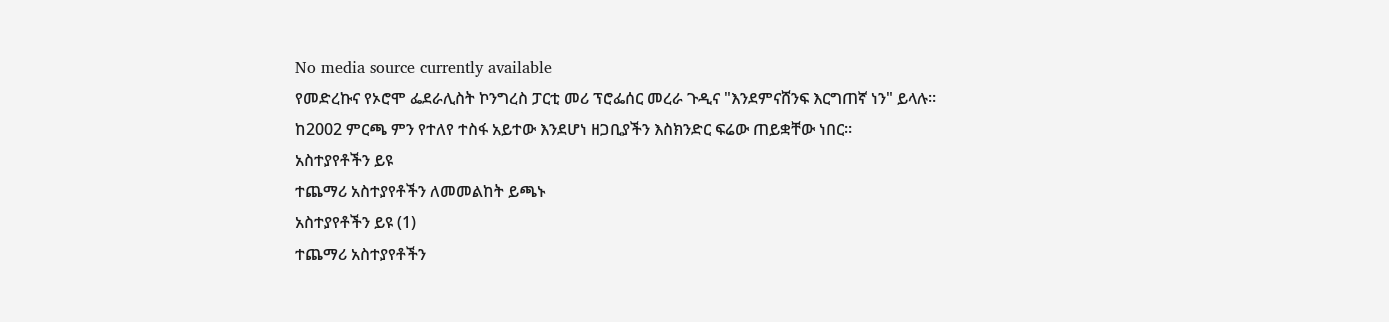No media source currently available
የመድረኩና የኦሮሞ ፌደራሊስት ኮንግረስ ፓርቲ መሪ ፕሮፌሰር መረራ ጉዲና "እንደምናሸንፍ እርግጠኛ ነን" ይላሉ። ከ2002 ምርጫ ምን የተለየ ተስፋ አይተው እንደሆነ ዘጋቢያችን እስክንድር ፍሬው ጠይቋቸው ነበር።
አስተያየቶችን ይዩ
ተጨማሪ አስተያየቶችን ለመመልከት ይጫኑ
አስተያየቶችን ይዩ (1)
ተጨማሪ አስተያየቶችን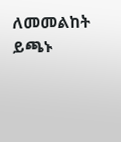ለመመልከት ይጫኑ